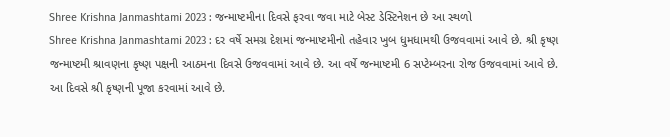Shree Krishna Janmashtami 2023 : જન્માષ્ટમીના દિવસે ફરવા જવા માટે બેસ્ટ ડેસ્ટિનેશન છે આ સ્થળો
Shree Krishna Janmashtami 2023 : દર વર્ષે સમગ્ર દેશમાં જન્માષ્ટમીનો તહેવાર ખુબ ધુમધામથી ઉજવવામાં આવે છે. શ્રી કૃષ્ણ જન્માષ્ટમી શ્રાવણના કૃષ્ણ પક્ષની આઠમના દિવસે ઉજવવામાં આવે છે. આ વર્ષે જન્માષ્ટમી 6 સપ્ટેમ્બરના રોજ ઉજવવામાં આવે છે. આ દિવસે શ્રી કૃષ્ણની પૂજા કરવામાં આવે છે.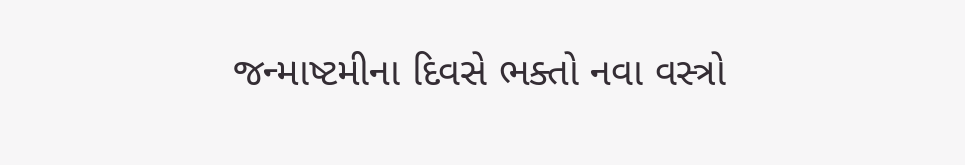જન્માષ્ટમીના દિવસે ભક્તો નવા વસ્ત્રો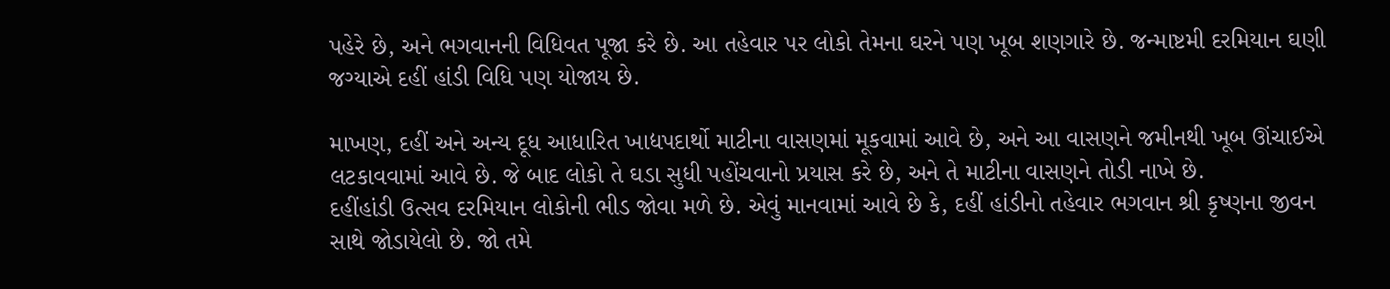પહેરે છે, અને ભગવાનની વિધિવત પૂજા કરે છે. આ તહેવાર પર લોકો તેમના ઘરને પણ ખૂબ શણગારે છે. જન્માષ્ટમી દરમિયાન ઘણી જગ્યાએ દહીં હાંડી વિધિ પણ યોજાય છે.

માખણ, દહીં અને અન્ય દૂધ આધારિત ખાદ્યપદાર્થો માટીના વાસણમાં મૂકવામાં આવે છે, અને આ વાસણને જમીનથી ખૂબ ઊંચાઈએ લટકાવવામાં આવે છે. જે બાદ લોકો તે ઘડા સુધી પહોંચવાનો પ્રયાસ કરે છે, અને તે માટીના વાસણને તોડી નાખે છે.
દહીંહાંડી ઉત્સવ દરમિયાન લોકોની ભીડ જોવા મળે છે. એવું માનવામાં આવે છે કે, દહીં હાંડીનો તહેવાર ભગવાન શ્રી કૃષ્ણના જીવન સાથે જોડાયેલો છે. જો તમે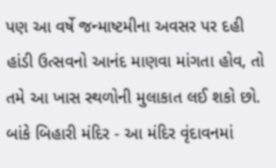પણ આ વર્ષે જન્માષ્ટમીના અવસર પર દહી હાંડી ઉત્સવનો આનંદ માણવા માંગતા હોવ, તો તમે આ ખાસ સ્થળોની મુલાકાત લઈ શકો છો.
બાંકે બિહારી મંદિર - આ મંદિર વૃંદાવનમાં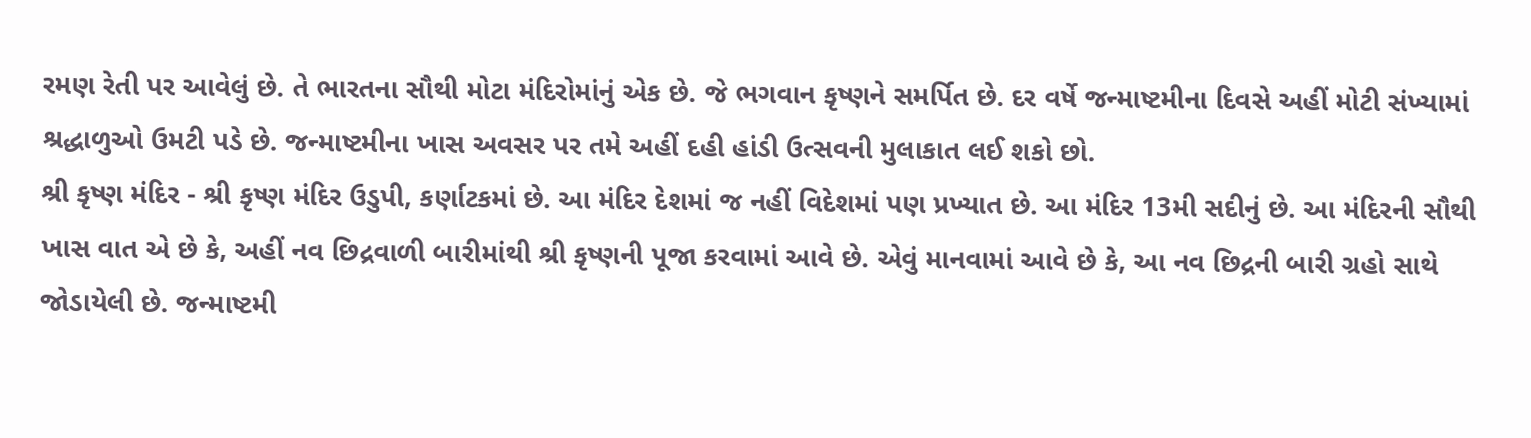રમણ રેતી પર આવેલું છે. તે ભારતના સૌથી મોટા મંદિરોમાંનું એક છે. જે ભગવાન કૃષ્ણને સમર્પિત છે. દર વર્ષે જન્માષ્ટમીના દિવસે અહીં મોટી સંખ્યામાં શ્રદ્ધાળુઓ ઉમટી પડે છે. જન્માષ્ટમીના ખાસ અવસર પર તમે અહીં દહી હાંડી ઉત્સવની મુલાકાત લઈ શકો છો.
શ્રી કૃષ્ણ મંદિર - શ્રી કૃષ્ણ મંદિર ઉડુપી, કર્ણાટકમાં છે. આ મંદિર દેશમાં જ નહીં વિદેશમાં પણ પ્રખ્યાત છે. આ મંદિર 13મી સદીનું છે. આ મંદિરની સૌથી ખાસ વાત એ છે કે, અહીં નવ છિદ્રવાળી બારીમાંથી શ્રી કૃષ્ણની પૂજા કરવામાં આવે છે. એવું માનવામાં આવે છે કે, આ નવ છિદ્રની બારી ગ્રહો સાથે જોડાયેલી છે. જન્માષ્ટમી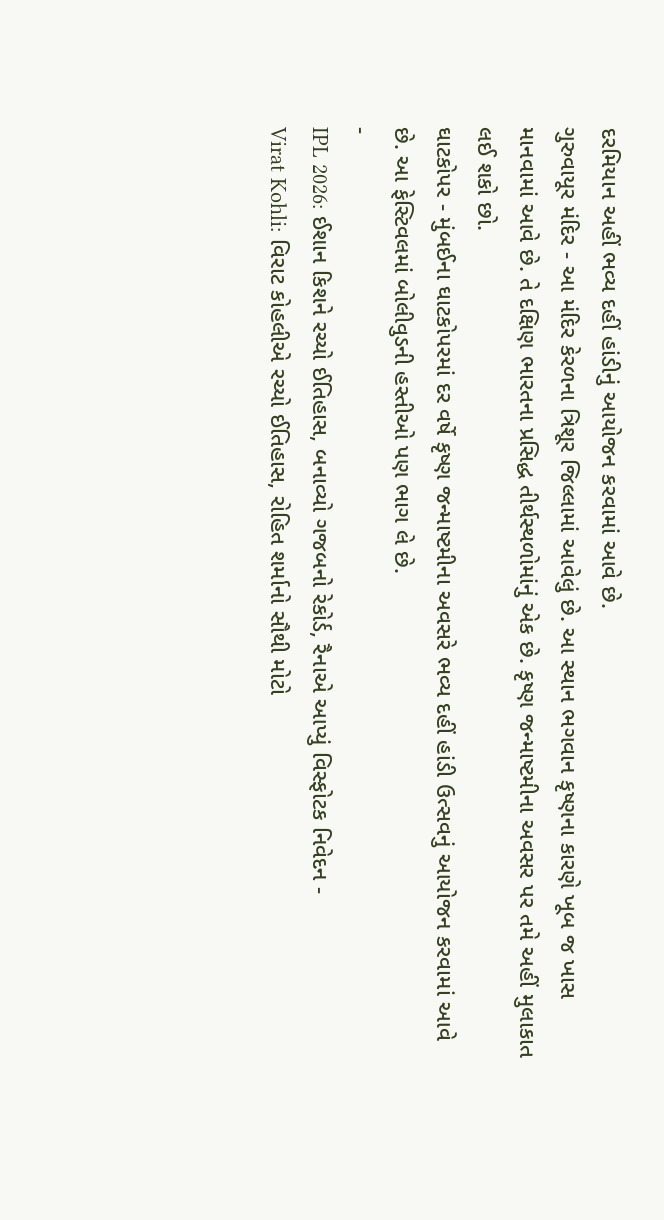દરમિયાન અહીં ભવ્ય દહીં હાંડીનું આયોજન કરવામાં આવે છે.
ગુરુવાયૂર મંદિર - આ મંદિર કેરળના ત્રિશૂર જિલ્લામાં આવેલું છે. આ સ્થાન ભગવાન કૃષ્ણના કારણે ખૂબ જ ખાસ માનવામાં આવે છે. તે દક્ષિણ ભારતના પ્રસિદ્ધ તીર્થસ્થળોમાંનું એક છે. કૃષ્ણ જન્માષ્ટમીના અવસર પર તમે અહીં મુલાકાત લઈ શકો છો.
ઘાટકોપર - મુંબઈના ઘાટકોપરમાં દર વર્ષે કૃષ્ણ જન્માષ્ટમીના અવસરે ભવ્ય દહીં હાંડી ઉત્સવનું આયોજન કરવામાં આવે છે. આ ફેસ્ટિવલમાં બોલીવુડની હસ્તીઓ પણ ભાગ લે છે.
-
IPL 2026: ઈશાન કિશને રચ્યો ઈતિહાસ, બનાવ્યો ગજબનો રેકોર્ડ, રૈનાએ આપ્યું વિસ્ફોટક નિવેદન -
Virat Kohli: વિરાટ કોહલીએ રચ્યો ઈતિહાસ, રોહિત શર્માનો સૌથી મોટો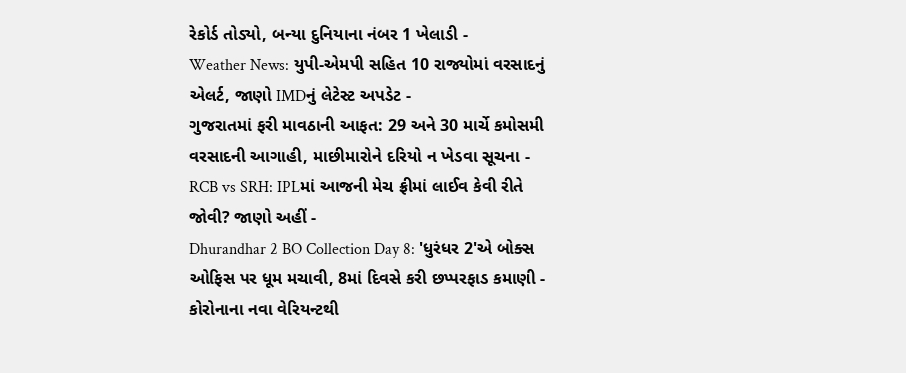રેકોર્ડ તોડ્યો, બન્યા દુનિયાના નંબર 1 ખેલાડી -
Weather News: યુપી-એમપી સહિત 10 રાજ્યોમાં વરસાદનું એલર્ટ, જાણો IMDનું લેટેસ્ટ અપડેટ -
ગુજરાતમાં ફરી માવઠાની આફત: 29 અને 30 માર્ચે કમોસમી વરસાદની આગાહી, માછીમારોને દરિયો ન ખેડવા સૂચના -
RCB vs SRH: IPLમાં આજની મેચ ફ્રીમાં લાઈવ કેવી રીતે જોવી? જાણો અહીં -
Dhurandhar 2 BO Collection Day 8: 'ધુરંધર 2'એ બોક્સ ઓફિસ પર ધૂમ મચાવી, 8માં દિવસે કરી છપ્પરફાડ કમાણી -
કોરોનાના નવા વેરિયન્ટથી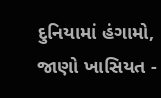દુનિયામાં હંગામો, જાણો ખાસિયત -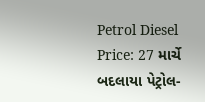Petrol Diesel Price: 27 માર્ચે બદલાયા પેટ્રોલ-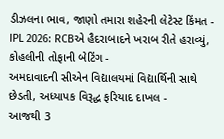ડીઝલના ભાવ, જાણો તમારા શહેરની લેટેસ્ટ કિંમત -
IPL 2026: RCBએ હૈદરાબાદને ખરાબ રીતે હરાવ્યું, કોહલીની તોફાની બેટિંગ -
અમદાવાદની સીએન વિદ્યાલયમાં વિદ્યાર્થિની સાથે છેડતી, અધ્યાપક વિરૂદ્ધ ફરિયાદ દાખલ -
આજથી 3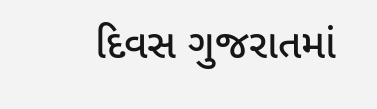દિવસ ગુજરાતમાં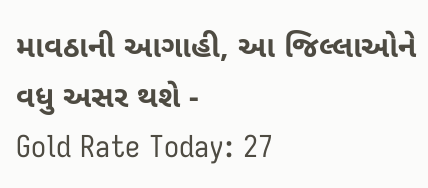માવઠાની આગાહી, આ જિલ્લાઓને વધુ અસર થશે -
Gold Rate Today: 27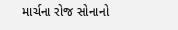માર્ચના રોજ સોનાનો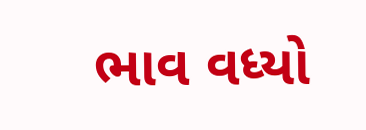ભાવ વધ્યો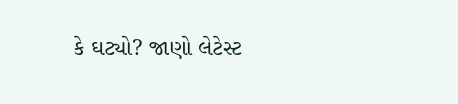કે ઘટ્યો? જાણો લેટેસ્ટ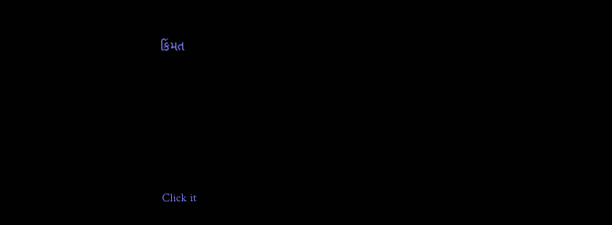કિંમત









Click it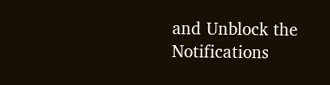and Unblock the Notifications